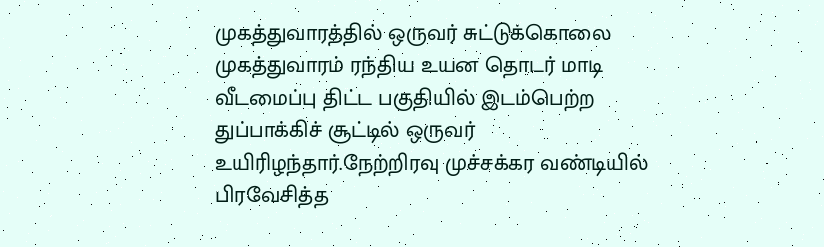முகத்துவாரத்தில் ஒருவர் சுட்டுக்கொலை
முகத்துவாரம் ரந்திய உயன தொடர் மாடி வீடமைப்பு திட்ட பகுதியில் இடம்பெற்ற துப்பாக்கிச் சூட்டில் ஒருவர் உயிரிழந்தார்.நேற்றிரவு முச்சக்கர வண்டியில் பிரவேசித்த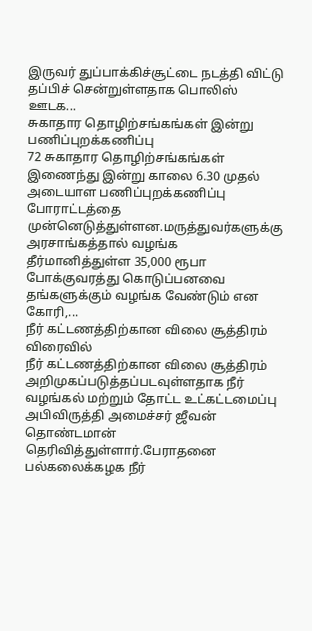இருவர் துப்பாக்கிச்சூட்டை நடத்தி விட்டு தப்பிச் சென்றுள்ளதாக பொலிஸ் ஊடக...
சுகாதார தொழிற்சங்கங்கள் இன்று பணிப்புறக்கணிப்பு
72 சுகாதார தொழிற்சங்கங்கள் இணைந்து இன்று காலை 6.30 முதல் அடையாள பணிப்புறக்கணிப்பு போராட்டத்தை முன்னெடுத்துள்ளன.மருத்துவர்களுக்கு அரசாங்கத்தால் வழங்க தீர்மானித்துள்ள 35,000 ரூபா போக்குவரத்து கொடுப்பனவை தங்களுக்கும் வழங்க வேண்டும் என கோரி,...
நீர் கட்டணத்திற்கான விலை சூத்திரம் விரைவில்
நீர் கட்டணத்திற்கான விலை சூத்திரம் அறிமுகப்படுத்தப்படவுள்ளதாக நீர் வழங்கல் மற்றும் தோட்ட உட்கட்டமைப்பு அபிவிருத்தி அமைச்சர் ஜீவன் தொண்டமான் தெரிவித்துள்ளார்.பேராதனை பல்கலைக்கழக நீர்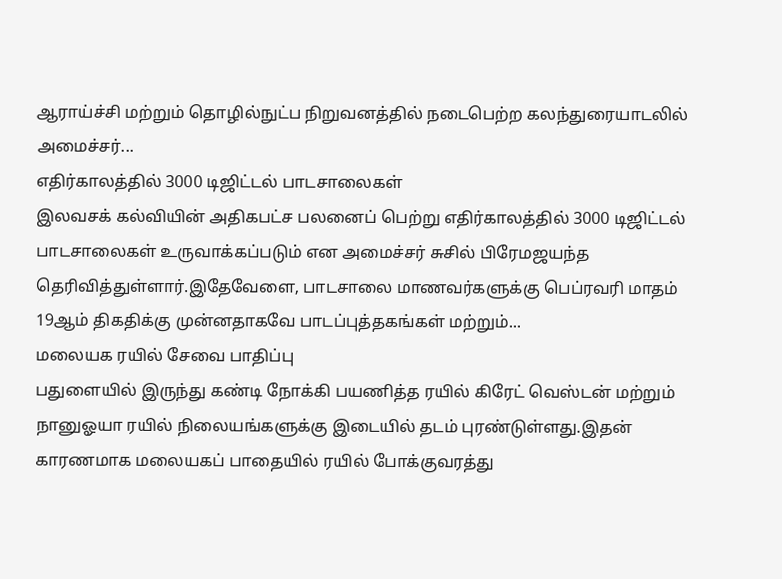ஆராய்ச்சி மற்றும் தொழில்நுட்ப நிறுவனத்தில் நடைபெற்ற கலந்துரையாடலில் அமைச்சர்...
எதிர்காலத்தில் 3000 டிஜிட்டல் பாடசாலைகள்
இலவசக் கல்வியின் அதிகபட்ச பலனைப் பெற்று எதிர்காலத்தில் 3000 டிஜிட்டல் பாடசாலைகள் உருவாக்கப்படும் என அமைச்சர் சுசில் பிரேமஜயந்த தெரிவித்துள்ளார்.இதேவேளை, பாடசாலை மாணவர்களுக்கு பெப்ரவரி மாதம் 19ஆம் திகதிக்கு முன்னதாகவே பாடப்புத்தகங்கள் மற்றும்...
மலையக ரயில் சேவை பாதிப்பு
பதுளையில் இருந்து கண்டி நோக்கி பயணித்த ரயில் கிரேட் வெஸ்டன் மற்றும் நானுஓயா ரயில் நிலையங்களுக்கு இடையில் தடம் புரண்டுள்ளது.இதன் காரணமாக மலையகப் பாதையில் ரயில் போக்குவரத்து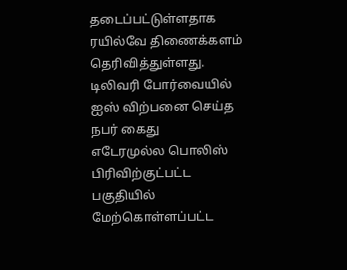தடைப்பட்டுள்ளதாக ரயில்வே திணைக்களம் தெரிவித்துள்ளது.
டிலிவரி போர்வையில் ஐஸ் விற்பனை செய்த நபர் கைது
எடேரமுல்ல பொலிஸ் பிரிவிற்குட்பட்ட பகுதியில் மேற்கொள்ளப்பட்ட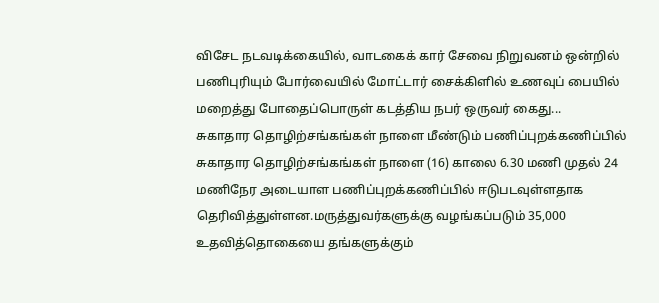விசேட நடவடிக்கையில், வாடகைக் கார் சேவை நிறுவனம் ஒன்றில் பணிபுரியும் போர்வையில் மோட்டார் சைக்கிளில் உணவுப் பையில் மறைத்து போதைப்பொருள் கடத்திய நபர் ஒருவர் கைது...
சுகாதார தொழிற்சங்கங்கள் நாளை மீண்டும் பணிப்புறக்கணிப்பில்
சுகாதார தொழிற்சங்கங்கள் நாளை (16) காலை 6.30 மணி முதல் 24 மணிநேர அடையாள பணிப்புறக்கணிப்பில் ஈடுபடவுள்ளதாக தெரிவித்துள்ளன.மருத்துவர்களுக்கு வழங்கப்படும் 35,000 உதவித்தொகையை தங்களுக்கும்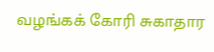வழங்கக் கோரி சுகாதார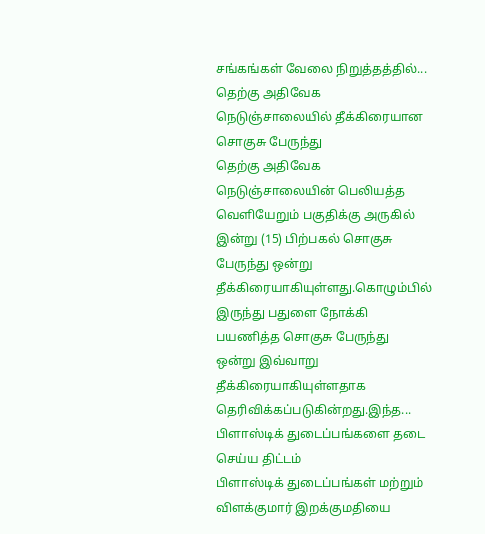சங்கங்கள் வேலை நிறுத்தத்தில்...
தெற்கு அதிவேக நெடுஞ்சாலையில் தீக்கிரையான சொகுசு பேருந்து
தெற்கு அதிவேக நெடுஞ்சாலையின் பெலியத்த வெளியேறும் பகுதிக்கு அருகில் இன்று (15) பிற்பகல் சொகுசு பேருந்து ஒன்று தீக்கிரையாகியுள்ளது.கொழும்பில் இருந்து பதுளை நோக்கி பயணித்த சொகுசு பேருந்து ஒன்று இவ்வாறு தீக்கிரையாகியுள்ளதாக தெரிவிக்கப்படுகின்றது.இந்த...
பிளாஸ்டிக் துடைப்பங்களை தடை செய்ய திட்டம்
பிளாஸ்டிக் துடைப்பங்கள் மற்றும் விளக்குமார் இறக்குமதியை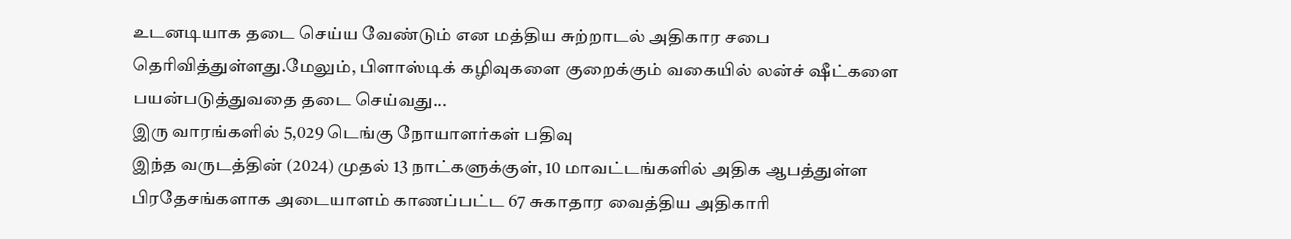உடனடியாக தடை செய்ய வேண்டும் என மத்திய சுற்றாடல் அதிகார சபை தெரிவித்துள்ளது.மேலும், பிளாஸ்டிக் கழிவுகளை குறைக்கும் வகையில் லன்ச் ஷீட்களை பயன்படுத்துவதை தடை செய்வது...
இரு வாரங்களில் 5,029 டெங்கு நோயாளர்கள் பதிவு
இந்த வருடத்தின் (2024) முதல் 13 நாட்களுக்குள், 10 மாவட்டங்களில் அதிக ஆபத்துள்ள பிரதேசங்களாக அடையாளம் காணப்பட்ட 67 சுகாதார வைத்திய அதிகாரி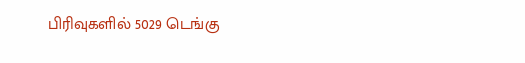பிரிவுகளில் 5029 டெங்கு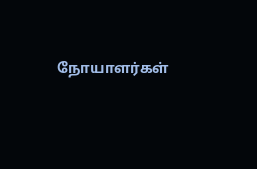நோயாளர்கள்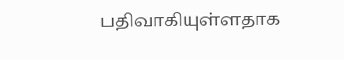பதிவாகியுள்ளதாக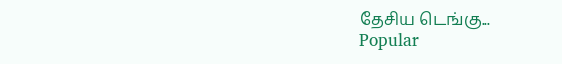தேசிய டெங்கு...
Popular